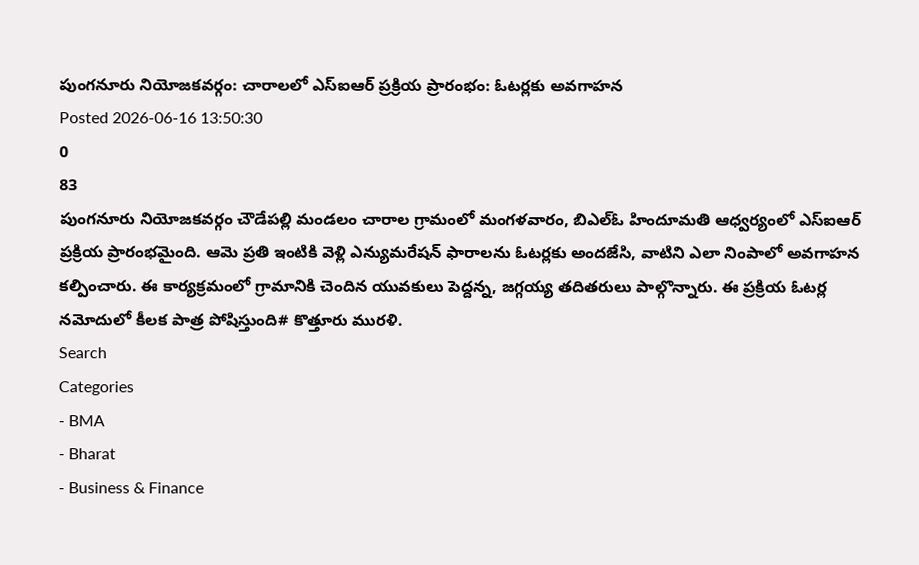పుంగనూరు నియోజకవర్గం: చారాలలో ఎస్ఐఆర్ ప్రక్రియ ప్రారంభం: ఓటర్లకు అవగాహన
Posted 2026-06-16 13:50:30
0
83
పుంగనూరు నియోజకవర్గం చౌడేపల్లి మండలం చారాల గ్రామంలో మంగళవారం, బిఎల్ఓ హిందూమతి ఆధ్వర్యంలో ఎస్ఐఆర్ ప్రక్రియ ప్రారంభమైంది. ఆమె ప్రతి ఇంటికి వెళ్లి ఎన్యుమరేషన్ ఫారాలను ఓటర్లకు అందజేసి, వాటిని ఎలా నింపాలో అవగాహన కల్పించారు. ఈ కార్యక్రమంలో గ్రామానికి చెందిన యువకులు పెద్దన్న, జగ్గయ్య తదితరులు పాల్గొన్నారు. ఈ ప్రక్రియ ఓటర్ల నమోదులో కీలక పాత్ర పోషిస్తుంది# కొత్తూరు మురళి.
Search
Categories
- BMA
- Bharat
- Business & Finance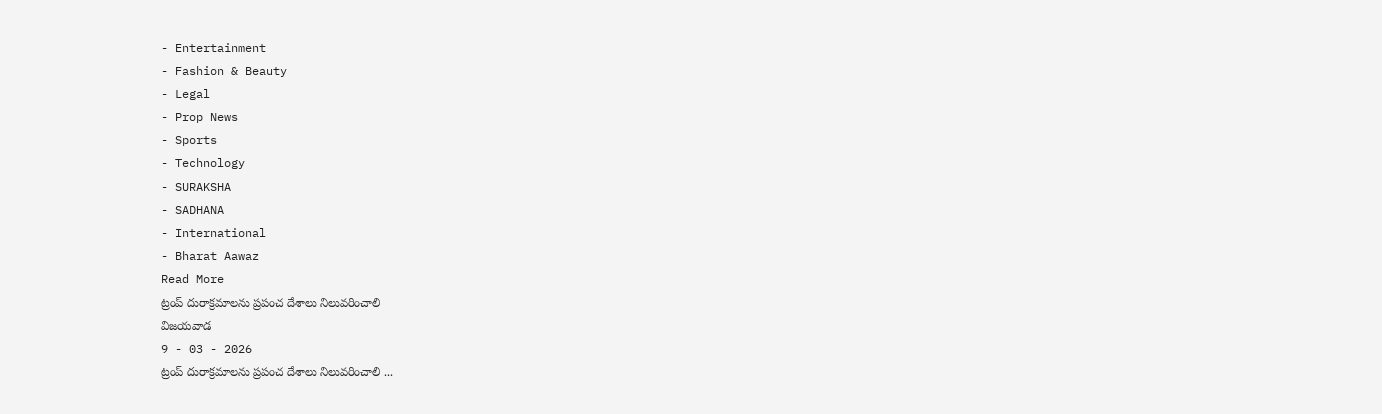- Entertainment
- Fashion & Beauty
- Legal
- Prop News
- Sports
- Technology
- SURAKSHA
- SADHANA
- International
- Bharat Aawaz
Read More
ట్రంప్ దురాక్రమాలను ప్రపంచ దేశాలు నిలువరించాలి
విజయవాడ
9 - 03 - 2026
ట్రంప్ దురాక్రమాలను ప్రపంచ దేశాలు నిలువరించాలి ...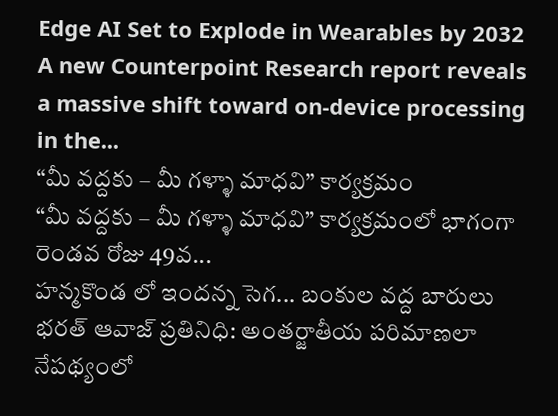Edge AI Set to Explode in Wearables by 2032
A new Counterpoint Research report reveals a massive shift toward on-device processing in the...
“మీ వద్దకు – మీ గళ్ళా మాధవి” కార్యక్రమం
“మీ వద్దకు – మీ గళ్ళా మాధవి” కార్యక్రమంలో భాగంగా రెండవ రోజు 49వ...
హన్మకొండ లో ఇందన్న సెగ... బంకుల వద్ద బారులు
భరత్ ఆవాజ్ ప్రతినిధి: అంతర్జాతీయ పరిమాణలా నేపథ్యంలో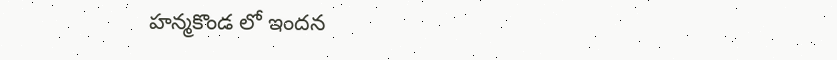హన్మకొండ లో ఇందన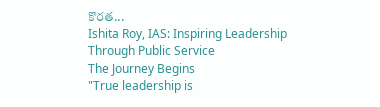కొరత...
Ishita Roy, IAS: Inspiring Leadership Through Public Service
The Journey Begins
"True leadership is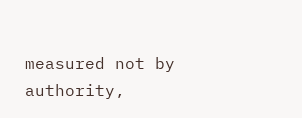measured not by authority,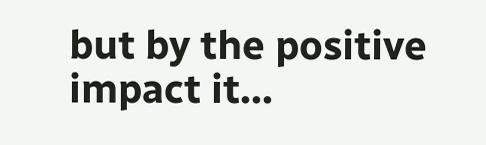but by the positive impact it...